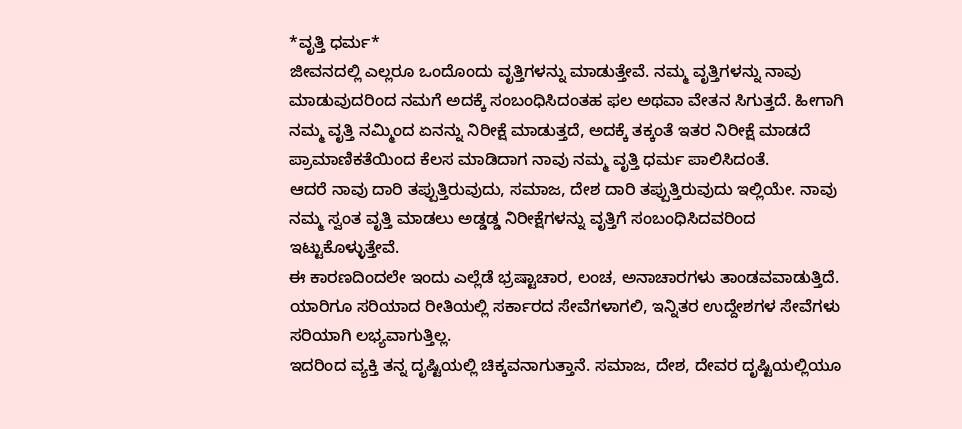*ವೃತ್ತಿ ಧರ್ಮ*
ಜೀವನದಲ್ಲಿ ಎಲ್ಲರೂ ಒಂದೊಂದು ವೃತ್ತಿಗಳನ್ನು ಮಾಡುತ್ತೇವೆ. ನಮ್ಮ ವೃತ್ತಿಗಳನ್ನು ನಾವು ಮಾಡುವುದರಿಂದ ನಮಗೆ ಅದಕ್ಕೆ ಸಂಬಂಧಿಸಿದಂತಹ ಫಲ ಅಥವಾ ವೇತನ ಸಿಗುತ್ತದೆ. ಹೀಗಾಗಿ ನಮ್ಮ ವೃತ್ತಿ ನಮ್ಮಿಂದ ಏನನ್ನು ನಿರೀಕ್ಷೆ ಮಾಡುತ್ತದೆ, ಅದಕ್ಕೆ ತಕ್ಕಂತೆ ಇತರ ನಿರೀಕ್ಷೆ ಮಾಡದೆ ಪ್ರಾಮಾಣಿಕತೆಯಿಂದ ಕೆಲಸ ಮಾಡಿದಾಗ ನಾವು ನಮ್ಮ ವೃತ್ತಿ ಧರ್ಮ ಪಾಲಿಸಿದಂತೆ.
ಆದರೆ ನಾವು ದಾರಿ ತಪ್ಪುತ್ತಿರುವುದು, ಸಮಾಜ, ದೇಶ ದಾರಿ ತಪ್ಪುತ್ತಿರುವುದು ಇಲ್ಲಿಯೇ. ನಾವು ನಮ್ಮ ಸ್ವಂತ ವೃತ್ತಿ ಮಾಡಲು ಅಡ್ಡಡ್ಡ ನಿರೀಕ್ಷೆಗಳನ್ನು ವೃತ್ತಿಗೆ ಸಂಬಂಧಿಸಿದವರಿಂದ ಇಟ್ಟುಕೊಳ್ಳುತ್ತೇವೆ.
ಈ ಕಾರಣದಿಂದಲೇ ಇಂದು ಎಲ್ಲೆಡೆ ಭ್ರಷ್ಟಾಚಾರ, ಲಂಚ, ಅನಾಚಾರಗಳು ತಾಂಡವವಾಡುತ್ತಿದೆ. ಯಾರಿಗೂ ಸರಿಯಾದ ರೀತಿಯಲ್ಲಿ ಸರ್ಕಾರದ ಸೇವೆಗಳಾಗಲಿ, ಇನ್ನಿತರ ಉದ್ದೇಶಗಳ ಸೇವೆಗಳು ಸರಿಯಾಗಿ ಲಭ್ಯವಾಗುತ್ತಿಲ್ಲ.
ಇದರಿಂದ ವ್ಯಕ್ತಿ ತನ್ನ ದೃಷ್ಟಿಯಲ್ಲಿ ಚಿಕ್ಕವನಾಗುತ್ತಾನೆ. ಸಮಾಜ, ದೇಶ, ದೇವರ ದೃಷ್ಟಿಯಲ್ಲಿಯೂ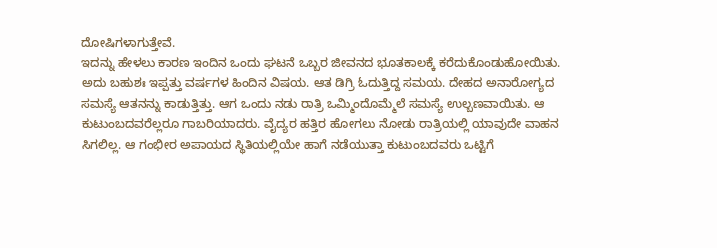ದೋಷಿಗಳಾಗುತ್ತೇವೆ.
ಇದನ್ನು ಹೇಳಲು ಕಾರಣ ಇಂದಿನ ಒಂದು ಘಟನೆ ಒಬ್ಬರ ಜೀವನದ ಭೂತಕಾಲಕ್ಕೆ ಕರೆದುಕೊಂಡುಹೋಯಿತು.
ಅದು ಬಹುಶಃ ಇಪ್ಪತ್ತು ವರ್ಷಗಳ ಹಿಂದಿನ ವಿಷಯ. ಆತ ಡಿಗ್ರಿ ಓದುತ್ತಿದ್ದ ಸಮಯ. ದೇಹದ ಅನಾರೋಗ್ಯದ ಸಮಸ್ಯೆ ಆತನನ್ನು ಕಾಡುತ್ತಿತ್ತು. ಆಗ ಒಂದು ನಡು ರಾತ್ರಿ ಒಮ್ಮಿಂದೊಮ್ಮೆಲೆ ಸಮಸ್ಯೆ ಉಲ್ಬಣವಾಯಿತು. ಆ ಕುಟುಂಬದವರೆಲ್ಲರೂ ಗಾಬರಿಯಾದರು. ವೈದ್ಯರ ಹತ್ತಿರ ಹೋಗಲು ನೋಡು ರಾತ್ರಿಯಲ್ಲಿ ಯಾವುದೇ ವಾಹನ ಸಿಗಲಿಲ್ಲ. ಆ ಗಂಭೀರ ಅಪಾಯದ ಸ್ಥಿತಿಯಲ್ಲಿಯೇ ಹಾಗೆ ನಡೆಯುತ್ತಾ ಕುಟುಂಬದವರು ಒಟ್ಟಿಗೆ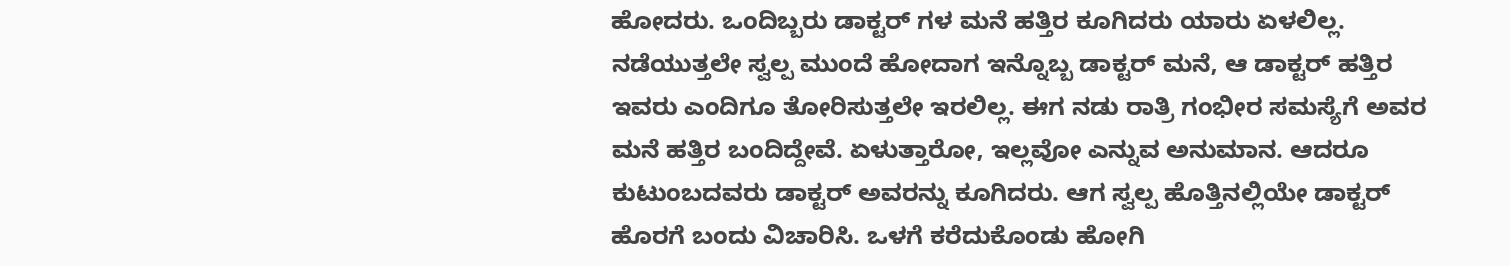ಹೋದರು. ಒಂದಿಬ್ಬರು ಡಾಕ್ಟರ್ ಗಳ ಮನೆ ಹತ್ತಿರ ಕೂಗಿದರು ಯಾರು ಏಳಲಿಲ್ಲ.
ನಡೆಯುತ್ತಲೇ ಸ್ವಲ್ಪ ಮುಂದೆ ಹೋದಾಗ ಇನ್ನೊಬ್ಬ ಡಾಕ್ಟರ್ ಮನೆ, ಆ ಡಾಕ್ಟರ್ ಹತ್ತಿರ ಇವರು ಎಂದಿಗೂ ತೋರಿಸುತ್ತಲೇ ಇರಲಿಲ್ಲ. ಈಗ ನಡು ರಾತ್ರಿ ಗಂಭೀರ ಸಮಸ್ಯೆಗೆ ಅವರ ಮನೆ ಹತ್ತಿರ ಬಂದಿದ್ದೇವೆ. ಏಳುತ್ತಾರೋ, ಇಲ್ಲವೋ ಎನ್ನುವ ಅನುಮಾನ. ಆದರೂ ಕುಟುಂಬದವರು ಡಾಕ್ಟರ್ ಅವರನ್ನು ಕೂಗಿದರು. ಆಗ ಸ್ವಲ್ಪ ಹೊತ್ತಿನಲ್ಲಿಯೇ ಡಾಕ್ಟರ್ ಹೊರಗೆ ಬಂದು ವಿಚಾರಿಸಿ. ಒಳಗೆ ಕರೆದುಕೊಂಡು ಹೋಗಿ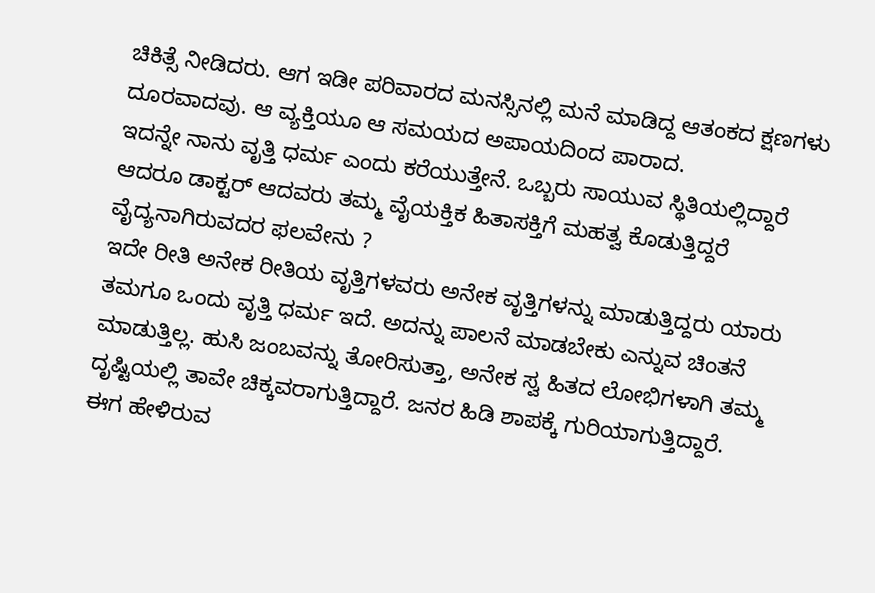ಚಿಕಿತ್ಸೆ ನೀಡಿದರು. ಆಗ ಇಡೀ ಪರಿವಾರದ ಮನಸ್ಸಿನಲ್ಲಿ ಮನೆ ಮಾಡಿದ್ದ ಆತಂಕದ ಕ್ಷಣಗಳು ದೂರವಾದವು. ಆ ವ್ಯಕ್ತಿಯೂ ಆ ಸಮಯದ ಅಪಾಯದಿಂದ ಪಾರಾದ.
ಇದನ್ನೇ ನಾನು ವೃತ್ತಿ ಧರ್ಮ ಎಂದು ಕರೆಯುತ್ತೇನೆ. ಒಬ್ಬರು ಸಾಯುವ ಸ್ಥಿತಿಯಲ್ಲಿದ್ದಾರೆ ಆದರೂ ಡಾಕ್ಟರ್ ಆದವರು ತಮ್ಮ ವೈಯಕ್ತಿಕ ಹಿತಾಸಕ್ತಿಗೆ ಮಹತ್ವ ಕೊಡುತ್ತಿದ್ದರೆ ವೈದ್ಯನಾಗಿರುವದರ ಫಲವೇನು ?
ಇದೇ ರೀತಿ ಅನೇಕ ರೀತಿಯ ವೃತ್ತಿಗಳವರು ಅನೇಕ ವೃತ್ತಿಗಳನ್ನು ಮಾಡುತ್ತಿದ್ದರು ಯಾರು ತಮಗೂ ಒಂದು ವೃತ್ತಿ ಧರ್ಮ ಇದೆ. ಅದನ್ನು ಪಾಲನೆ ಮಾಡಬೇಕು ಎನ್ನುವ ಚಿಂತನೆ ಮಾಡುತ್ತಿಲ್ಲ. ಹುಸಿ ಜಂಬವನ್ನು ತೋರಿಸುತ್ತಾ, ಅನೇಕ ಸ್ವ ಹಿತದ ಲೋಭಿಗಳಾಗಿ ತಮ್ಮ ದೃಷ್ಟಿಯಲ್ಲಿ ತಾವೇ ಚಿಕ್ಕವರಾಗುತ್ತಿದ್ದಾರೆ. ಜನರ ಹಿಡಿ ಶಾಪಕ್ಕೆ ಗುರಿಯಾಗುತ್ತಿದ್ದಾರೆ.
ಈಗ ಹೇಳಿರುವ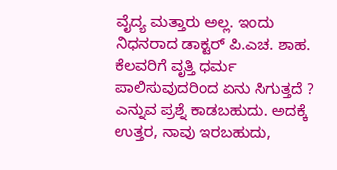ವೈದ್ಯ ಮತ್ತಾರು ಅಲ್ಲ. ಇಂದು ನಿಧನರಾದ ಡಾಕ್ಟರ್ ಪಿ.ಎಚ. ಶಾಹ.
ಕೆಲವರಿಗೆ ವೃತ್ತಿ ಧರ್ಮ ಪಾಲಿಸುವುದರಿಂದ ಏನು ಸಿಗುತ್ತದೆ ? ಎನ್ನುವ ಪ್ರಶ್ನೆ ಕಾಡಬಹುದು. ಅದಕ್ಕೆ ಉತ್ತರ, ನಾವು ಇರಬಹುದು,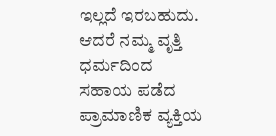ಇಲ್ಲದೆ ಇರಬಹುದು. ಆದರೆ ನಮ್ಮ ವೃತ್ತಿ ಧರ್ಮದಿಂದ ಸಹಾಯ ಪಡೆದ ಪ್ರಾಮಾಣಿಕ ವ್ಯಕ್ತಿಯ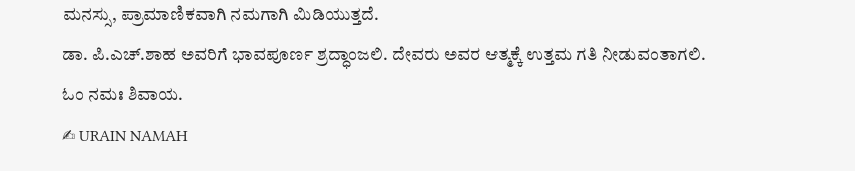ಮನಸ್ಸು, ಪ್ರಾಮಾಣಿಕವಾಗಿ ನಮಗಾಗಿ ಮಿಡಿಯುತ್ತದೆ.
ಡಾ. ಪಿ.ಎಚ್.ಶಾಹ ಅವರಿಗೆ ಭಾವಪೂರ್ಣ ಶ್ರದ್ಧಾಂಜಲಿ. ದೇವರು ಅವರ ಆತ್ಮಕ್ಕೆ ಉತ್ತಮ ಗತಿ ನೀಡುವಂತಾಗಲಿ.
ಓಂ ನಮಃ ಶಿವಾಯ.
✍ URAIN NAMAH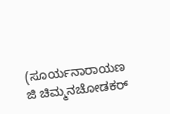(ಸೂರ್ಯನಾರಾಯಣ ಜಿ ಚಿಮ್ಮನಚೋಡಕರ್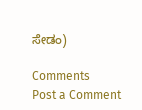ಸೇಡಂ)

Comments
Post a Comment